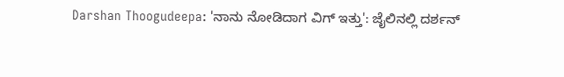Darshan Thoogudeepa: 'ನಾನು ನೋಡಿದಾಗ ವಿಗ್‌ ಇತ್ತು': ಜೈಲಿನಲ್ಲಿ ದರ್ಶನ್‌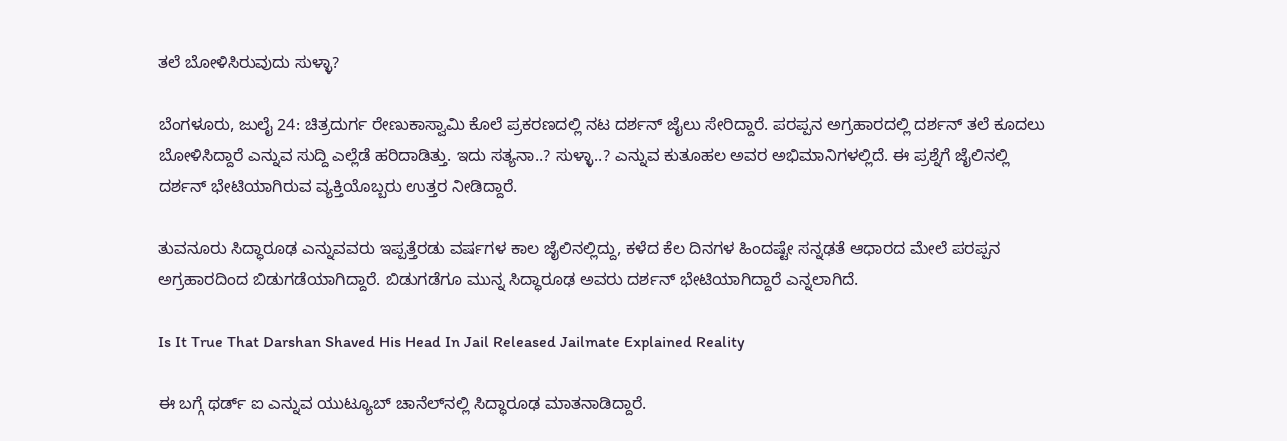ತಲೆ ಬೋಳಿಸಿರುವುದು ಸುಳ್ಳಾ?

ಬೆಂಗಳೂರು, ಜುಲೈ 24: ಚಿತ್ರದುರ್ಗ ರೇಣುಕಾಸ್ವಾಮಿ ಕೊಲೆ ಪ್ರಕರಣದಲ್ಲಿ ನಟ ದರ್ಶನ್‌ ಜೈಲು ಸೇರಿದ್ದಾರೆ. ಪರಪ್ಪನ ಅಗ್ರಹಾರದಲ್ಲಿ ದರ್ಶನ್‌ ತಲೆ ಕೂದಲು ಬೋಳಿಸಿದ್ದಾರೆ ಎನ್ನುವ ಸುದ್ದಿ ಎಲ್ಲೆಡೆ ಹರಿದಾಡಿತ್ತು. ಇದು ಸತ್ಯನಾ..? ಸುಳ್ಳಾ..? ಎನ್ನುವ ಕುತೂಹಲ ಅವರ ಅಭಿಮಾನಿಗಳಲ್ಲಿದೆ. ಈ ಪ್ರಶ್ನೆಗೆ ಜೈಲಿನಲ್ಲಿ ದರ್ಶನ್‌ ಭೇಟಿಯಾಗಿರುವ ವ್ಯಕ್ತಿಯೊಬ್ಬರು ಉತ್ತರ ನೀಡಿದ್ದಾರೆ.

ತುವನೂರು ಸಿದ್ಧಾರೂಢ ಎನ್ನುವವರು ಇಪ್ಪತ್ತೆರಡು ವರ್ಷಗಳ ಕಾಲ ಜೈಲಿನಲ್ಲಿದ್ದು, ಕಳೆದ ಕೆಲ ದಿನಗಳ ಹಿಂದಷ್ಟೇ ಸನ್ನಢತೆ ಆಧಾರದ ಮೇಲೆ ಪರಪ್ಪನ ಅಗ್ರಹಾರದಿಂದ ಬಿಡುಗಡೆಯಾಗಿದ್ದಾರೆ. ಬಿಡುಗಡೆಗೂ ಮುನ್ನ ಸಿದ್ಧಾರೂಢ ಅವರು ದರ್ಶನ್‌ ಭೇಟಿಯಾಗಿದ್ದಾರೆ ಎನ್ನಲಾಗಿದೆ.

Is It True That Darshan Shaved His Head In Jail Released Jailmate Explained Reality

ಈ ಬಗ್ಗೆ ಥರ್ಡ್‌ ಐ ಎನ್ನುವ ಯುಟ್ಯೂಬ್‌ ಚಾನೆಲ್‌ನಲ್ಲಿ ಸಿದ್ಧಾರೂಢ ಮಾತನಾಡಿದ್ದಾರೆ.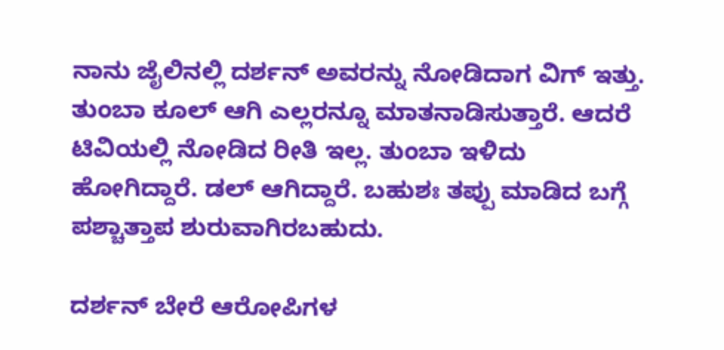ನಾನು ಜೈಲಿನಲ್ಲಿ ದರ್ಶನ್‌ ಅವರನ್ನು ನೋಡಿದಾಗ ವಿಗ್‌ ಇತ್ತು. ತುಂಬಾ ಕೂಲ್‌ ಆಗಿ ಎಲ್ಲರನ್ನೂ ಮಾತನಾಡಿಸುತ್ತಾರೆ. ಆದರೆ ಟಿವಿಯಲ್ಲಿ ನೋಡಿದ ರೀತಿ ಇಲ್ಲ. ತುಂಬಾ ಇಳಿದು ಹೋಗಿದ್ದಾರೆ. ಡಲ್ ಆಗಿದ್ದಾರೆ. ಬಹುಶಃ ತಪ್ಪು ಮಾಡಿದ ಬಗ್ಗೆ ಪಶ್ಚಾತ್ತಾಪ ಶುರುವಾಗಿರಬಹುದು.

ದರ್ಶನ್‌ ಬೇರೆ ಆರೋಪಿಗಳ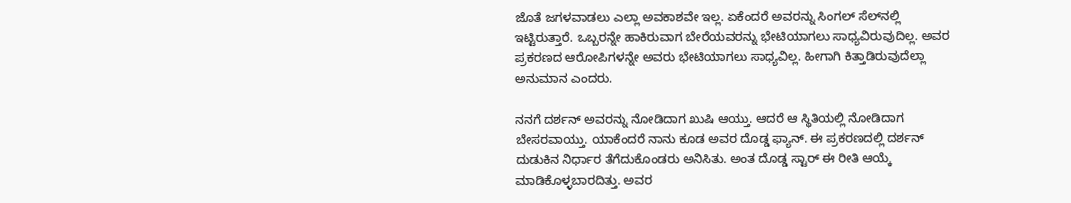ಜೊತೆ ಜಗಳವಾಡಲು ಎಲ್ಲಾ ಅವಕಾಶವೇ ಇಲ್ಲ. ಏಕೆಂದರೆ ಅವರನ್ನು ಸಿಂಗಲ್‌ ಸೆಲ್‌ನಲ್ಲಿ ಇಟ್ಟಿರುತ್ತಾರೆ. ಒಬ್ಬರನ್ನೇ ಹಾಕಿರುವಾಗ ಬೇರೆಯವರನ್ನು ಭೇಟಿಯಾಗಲು ಸಾಧ್ಯವಿರುವುದಿಲ್ಲ. ಅವರ ಪ್ರಕರಣದ ಆರೋಪಿಗಳನ್ನೇ ಅವರು ಭೇಟಿಯಾಗಲು ಸಾಧ್ಯವಿಲ್ಲ. ಹೀಗಾಗಿ ಕಿತ್ತಾಡಿರುವುದೆಲ್ಲಾ ಅನುಮಾನ ಎಂದರು.

ನನಗೆ ದರ್ಶನ್‌ ಅವರನ್ನು ನೋಡಿದಾಗ ಖುಷಿ ಆಯ್ತು. ಆದರೆ ಆ ಸ್ಥಿತಿಯಲ್ಲಿ ನೋಡಿದಾಗ ಬೇಸರವಾಯ್ತು. ಯಾಕೆಂದರೆ ನಾನು ಕೂಡ ಅವರ ದೊಡ್ಡ ಫ್ಯಾನ್‌. ಈ ಪ್ರಕರಣದಲ್ಲಿ ದರ್ಶನ್‌ ದುಡುಕಿನ ನಿರ್ಧಾರ ತೆಗೆದುಕೊಂಡರು ಅನಿಸಿತು. ಅಂತ ದೊಡ್ಡ ಸ್ಟಾರ್‌ ಈ ರೀತಿ ಆಯ್ಕೆ ಮಾಡಿಕೊಳ್ಳಬಾರದಿತ್ತು. ಅವರ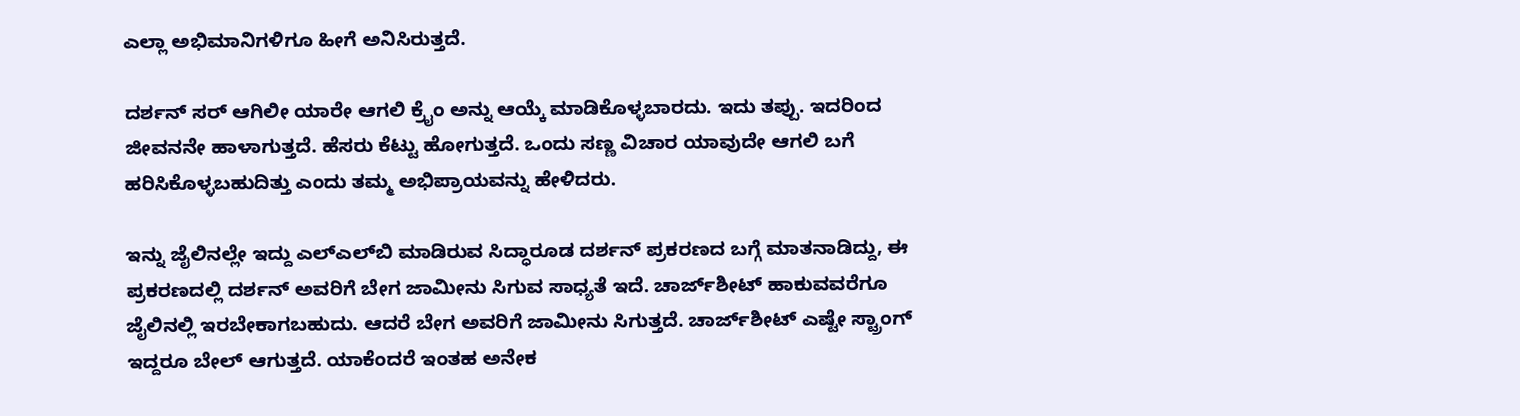ಎಲ್ಲಾ ಅಭಿಮಾನಿಗಳಿಗೂ ಹೀಗೆ ಅನಿಸಿರುತ್ತದೆ.

ದರ್ಶನ್‌ ಸರ್‌ ಆಗಿಲೀ ಯಾರೇ ಆಗಲಿ ಕ್ರೈಂ ಅನ್ನು ಆಯ್ಕೆ ಮಾಡಿಕೊಳ್ಳಬಾರದು. ಇದು ತಪ್ಪು. ಇದರಿಂದ ಜೀವನನೇ ಹಾಳಾಗುತ್ತದೆ. ಹೆಸರು ಕೆಟ್ಟು ಹೋಗುತ್ತದೆ. ಒಂದು ಸಣ್ಣ ವಿಚಾರ ಯಾವುದೇ ಆಗಲಿ ಬಗೆ ಹರಿಸಿಕೊಳ್ಳಬಹುದಿತ್ತು ಎಂದು ತಮ್ಮ ಅಭಿಪ್ರಾಯವನ್ನು ಹೇಳಿದರು.

ಇನ್ನು ಜೈಲಿನಲ್ಲೇ ಇದ್ದು ಎಲ್‌ಎಲ್‌ಬಿ ಮಾಡಿರುವ ಸಿದ್ಧಾರೂಡ ದರ್ಶನ್‌ ಪ್ರಕರಣದ ಬಗ್ಗೆ ಮಾತನಾಡಿದ್ದು, ಈ ಪ್ರಕರಣದಲ್ಲಿ ದರ್ಶನ್‌ ಅವರಿಗೆ ಬೇಗ ಜಾಮೀನು ಸಿಗುವ ಸಾಧ್ಯತೆ ಇದೆ. ಚಾರ್ಜ್‌ಶೀಟ್‌ ಹಾಕುವವರೆಗೂ ಜೈಲಿನಲ್ಲಿ ಇರಬೇಕಾಗಬಹುದು. ಆದರೆ ಬೇಗ ಅವರಿಗೆ ಜಾಮೀನು ಸಿಗುತ್ತದೆ. ಚಾರ್ಜ್‌ಶೀಟ್‌ ಎಷ್ಟೇ ಸ್ಟ್ರಾಂಗ್‌ ಇದ್ದರೂ ಬೇಲ್ ಆಗುತ್ತದೆ. ಯಾಕೆಂದರೆ ಇಂತಹ ಅನೇಕ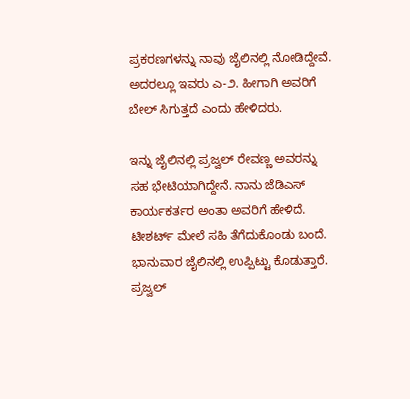ಪ್ರಕರಣಗಳನ್ನು ನಾವು ಜೈಲಿನಲ್ಲಿ ನೋಡಿದ್ದೇವೆ. ಅದರಲ್ಲೂ ಇವರು ಎ-೨. ಹೀಗಾಗಿ ಅವರಿಗೆ ಬೇಲ್ ಸಿಗುತ್ತದೆ ಎಂದು ಹೇಳಿದರು.

ಇನ್ನು ಜೈಲಿನಲ್ಲಿ ಪ್ರಜ್ವಲ್‌ ರೇವಣ್ಣ ಅವರನ್ನು ಸಹ ಭೇಟಿಯಾಗಿದ್ದೇನೆ. ನಾನು ಜೆಡಿಎಸ್‌ ಕಾರ್ಯಕರ್ತರ ಅಂತಾ ಅವರಿಗೆ ಹೇಳಿದೆ. ಟೀಶರ್ಟ್ ಮೇಲೆ ಸಹಿ ತೆಗೆದುಕೊಂಡು ಬಂದೆ. ಭಾನುವಾರ ಜೈಲಿನಲ್ಲಿ ಉಪ್ಪಿಟ್ಟು ಕೊಡುತ್ತಾರೆ. ಪ್ರಜ್ವಲ್‌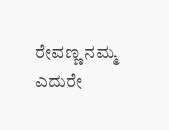ರೇವಣ್ಣ ನಮ್ಮ ಎದುರೇ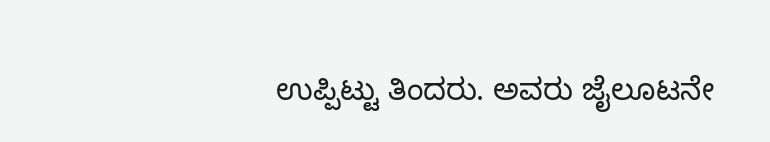ಉಪ್ಪಿಟ್ಟು ತಿಂದರು. ಅವರು ಜೈಲೂಟನೇ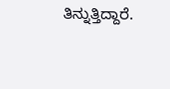ತಿನ್ನುತ್ತಿದ್ದಾರೆ.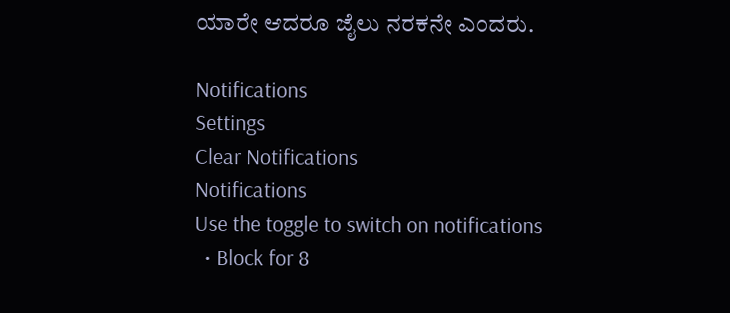ಯಾರೇ ಆದರೂ ಜೈಲು ನರಕನೇ ಎಂದರು.

Notifications
Settings
Clear Notifications
Notifications
Use the toggle to switch on notifications
  • Block for 8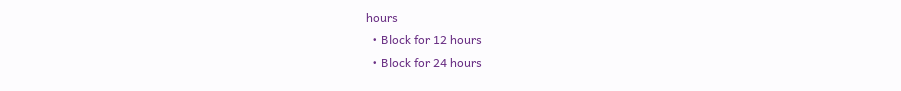hours
  • Block for 12 hours
  • Block for 24 hours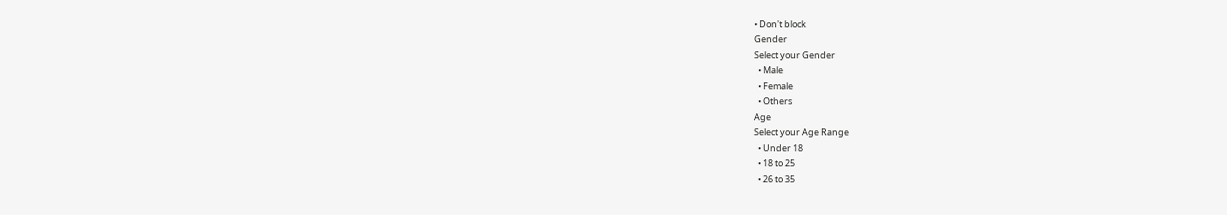• Don't block
Gender
Select your Gender
  • Male
  • Female
  • Others
Age
Select your Age Range
  • Under 18
  • 18 to 25
  • 26 to 35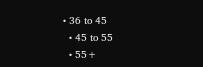• 36 to 45
  • 45 to 55
  • 55+